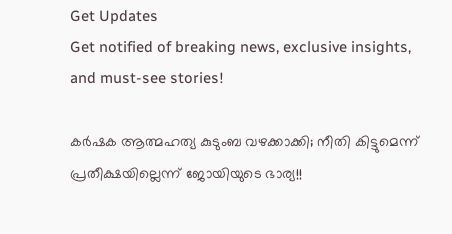Get Updates
Get notified of breaking news, exclusive insights, and must-see stories!

കർഷക ആത്മഹത്യ കുടുംബ വഴക്കാക്കി; നീതി കിട്ടുമെന്ന് പ്രതീക്ഷയില്ലെന്ന് ജോയിയുടെ ഭാര്യ!!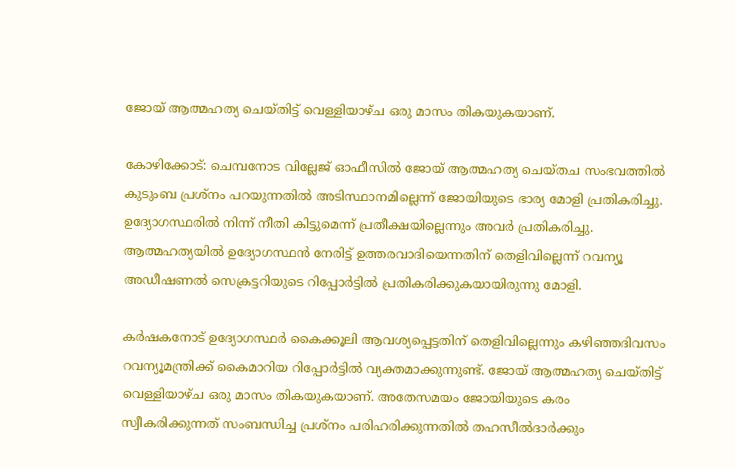ജോയ് ആത്മഹത്യ ചെയ്തിട്ട് വെള്ളിയാഴ്ച ഒരു മാസം തികയുകയാണ്.

കോഴിക്കോട്: ചെമ്പനോട വില്ലേജ് ഓഫീസിൽ ജോയ് ആത്മഹത്യ ചെയ്തച സംഭവത്തിൽ കുടുംബ പ്രശ്നം പറയുന്നതിൽ അടിസ്ഥാനമില്ലെന്ന് ജോയിയുടെ ഭാര്യ മോളി പ്രതികരിച്ചു. ഉദ്യോഗസ്ഥരില്‍ നിന്ന് നീതി കിട്ടുമെന്ന് പ്രതീക്ഷയില്ലെന്നും അവർ പ്രതികരിച്ചു. ആത്മഹത്യയിൽ ഉദ്യോഗസ്ഥൻ നേരിട്ട് ഉത്തരവാദിയെന്നതിന് തെളിവില്ലെന്ന് റവന്യൂ അഡീഷണൽ സെക്രട്ടറിയുടെ റിപ്പോർട്ടിൽ പ്രതികരിക്കുകയായിരുന്നു മോളി.

കർഷകനോട് ഉദ്യോഗസ്ഥർ കൈക്കൂലി ആവശ്യപ്പെട്ടതിന് തെളിവില്ലെന്നും കഴിഞ്ഞദിവസം റവന്യൂമന്ത്രിക്ക് കൈമാറിയ റിപ്പോർട്ടിൽ വ്യക്തമാക്കുന്നുണ്ട്. ജോയ് ആത്മഹത്യ ചെയ്തിട്ട് വെള്ളിയാഴ്ച ഒരു മാസം തികയുകയാണ്. അതേസമയം ജോയിയുടെ കരം സ്വീകരിക്കുന്നത് സംബന്ധിച്ച പ്രശ്നം പരിഹരിക്കുന്നതിൽ തഹസീൽദാർക്കും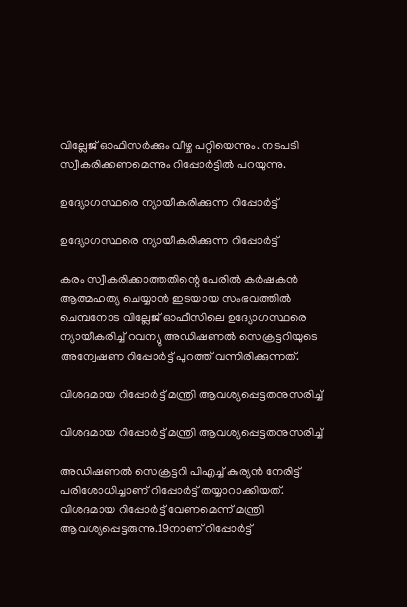വില്ലേജ് ഓഫിസർക്കും വീഴ്ച പറ്റിയെന്നും. നടപടി സ്വീകരിക്കണമെന്നും റിപ്പോർട്ടിൽ പറയുന്നു.

ഉദ്യോഗസ്ഥരെ ന്യായീകരിക്കുന്ന റിപ്പോർട്ട്

ഉദ്യോഗസ്ഥരെ ന്യായീകരിക്കുന്ന റിപ്പോർട്ട്

കരം സ്വീകരിക്കാത്തതിന്റെ പേരില്‍ കര്‍ഷകന്‍ ആത്മഹത്യ ചെയ്യാന്‍ ഇടയായ സംഭവത്തില്‍ ചെമ്പനോട വില്ലേജ് ഓഫീസിലെ ഉദ്യോഗസ്ഥരെ ന്യായീകരിച്ച് റവന്യു അഡിഷണല്‍ സെക്രട്ടറിയുടെ അന്വേഷണ റിപ്പോര്‍ട്ട് പുറത്ത് വന്നിരിക്കുന്നത്.

വിശദമായ റിപ്പോർട്ട് മന്ത്രി ആവശ്യപ്പെട്ടതനുസരിച്ച്

വിശദമായ റിപ്പോർട്ട് മന്ത്രി ആവശ്യപ്പെട്ടതനുസരിച്ച്

അഡിഷണല്‍ സെക്രട്ടറി പിഎച്ച് കുര്യന്‍ നേരിട്ട് പരിശോധിച്ചാണ് റിപ്പോര്‍ട്ട് തയ്യാറാക്കിയത്. വിശദമായ റിപ്പോര്‍ട്ട് വേണമെന്ന് മന്ത്രി ആവശ്യപ്പെട്ടരുന്നു.19നാണ് റിപ്പോര്‍ട്ട്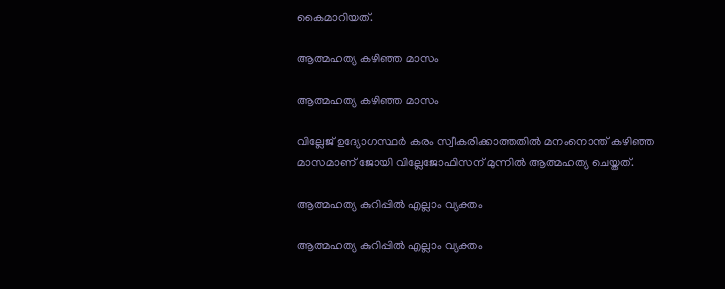കൈമാറിയത്.

ആത്മഹത്യ കഴിഞ്ഞ മാസം

ആത്മഹത്യ കഴിഞ്ഞ മാസം

വില്ലേജ് ഉദ്യോഗസ്ഥര്‍ കരം സ്വീകരിക്കാത്തതില്‍ മനംനൊന്ത് കഴിഞ്ഞ മാസമാണ് ജോയി വില്ലേജോഫിസന് മുന്നില്‍ ആത്മഹത്യ ചെയ്തത്.

ആത്മഹത്യ കുറിപ്പിൽ എല്ലാം വ്യക്തം

ആത്മഹത്യ കുറിപ്പിൽ എല്ലാം വ്യക്തം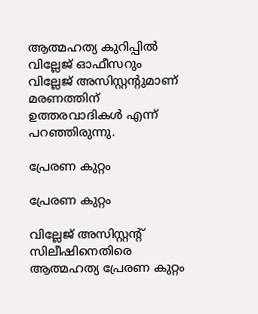ആത്മഹത്യ കുറിപ്പില്‍ വില്ലേജ് ഓഫീസറും വില്ലേജ് അസിസ്റ്റന്റുമാണ് മരണത്തിന് ഉത്തരവാദികള്‍ എന്ന് പറഞ്ഞിരുന്നു.

പ്രേരണ കുറ്റം

പ്രേരണ കുറ്റം

വില്ലേജ് അസിസ്റ്റന്റ് സിലീഷിനെതിരെ ആത്മഹത്യ പ്രേരണ കുറ്റം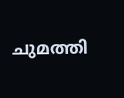ചുമത്തി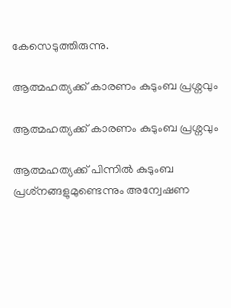കേസെടുത്തിരുന്നു.

ആത്മഹത്യക്ക് കാരണം കുടുംബ പ്രശ്നവും

ആത്മഹത്യക്ക് കാരണം കുടുംബ പ്രശ്നവും

ആത്മഹത്യക്ക് പിന്നില്‍ കുടുംബ പ്രശ്‌നങ്ങളുമുണ്ടെന്നും അന്വേഷണ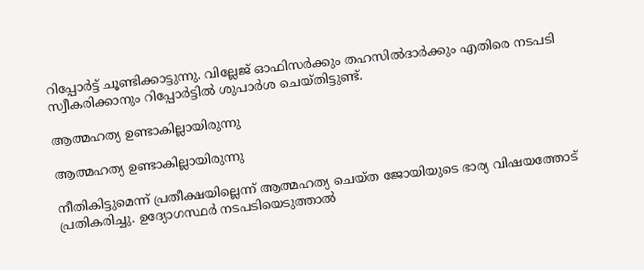റിപ്പോര്‍ട്ട് ചൂണ്ടിക്കാട്ടുന്നു. വില്ലേജ് ഓഫിസര്‍ക്കും തഹസില്‍ദാര്‍ക്കും എതിരെ നടപടി സ്വീകരിക്കാനും റിപ്പോര്‍ട്ടില്‍ ശുപാര്‍ശ ചെയ്തിട്ടുണ്ട്‌.

ആത്മഹത്യ ഉണ്ടാകില്ലായിരുന്നു

ആത്മഹത്യ ഉണ്ടാകില്ലായിരുന്നു

നീതികിട്ടുമെന്ന് പ്രതീക്ഷയില്ലെന്ന് ആത്മഹത്യ ചെയ്ത ജോയിയുടെ ഭാര്യ വിഷയത്തോട് പ്രതികരിച്ചു. ഉദ്യോഗസ്ഥര്‍ നടപടിയെടുത്താല്‍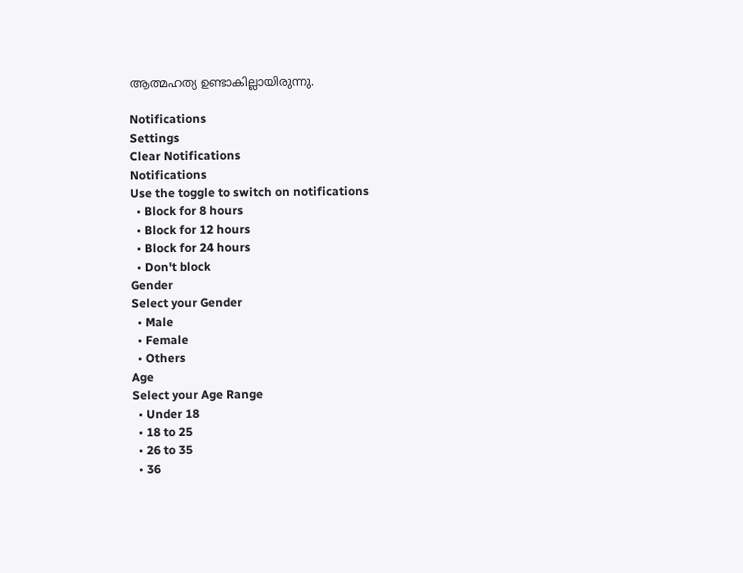ആത്മഹത്യ ഉണ്ടാകില്ലായിരുന്നു.

Notifications
Settings
Clear Notifications
Notifications
Use the toggle to switch on notifications
  • Block for 8 hours
  • Block for 12 hours
  • Block for 24 hours
  • Don't block
Gender
Select your Gender
  • Male
  • Female
  • Others
Age
Select your Age Range
  • Under 18
  • 18 to 25
  • 26 to 35
  • 36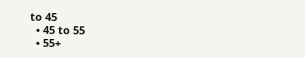to 45
  • 45 to 55
  • 55+